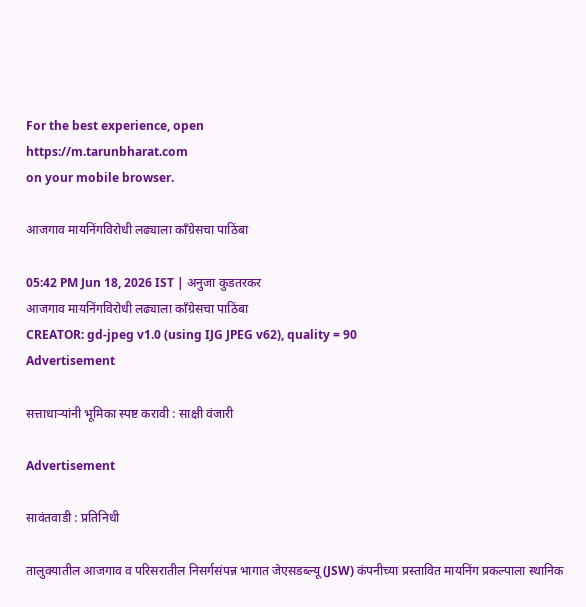For the best experience, open
https://m.tarunbharat.com
on your mobile browser.

आजगाव मायनिंगविरोधी लढ्याला काँग्रेसचा पाठिंबा

05:42 PM Jun 18, 2026 IST | अनुजा कुडतरकर
आजगाव मायनिंगविरोधी लढ्याला काँग्रेसचा पाठिंबा
CREATOR: gd-jpeg v1.0 (using IJG JPEG v62), quality = 90
Advertisement

सत्ताधाऱ्यांनी भूमिका स्पष्ट करावी : साक्षी वंजारी

Advertisement

सावंतवाडी : प्रतिनिधी

तालुक्यातील आजगाव व परिसरातील निसर्गसंपन्न भागात जेएसडब्ल्यू (JSW) कंपनीच्या प्रस्तावित मायनिंग प्रकल्पाला स्थानिक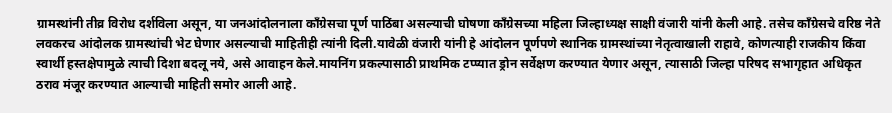ग्रामस्थांनी तीव्र विरोध दर्शविला असून, या जनआंदोलनाला काँग्रेसचा पूर्ण पाठिंबा असल्याची घोषणा काँग्रेसच्या महिला जिल्हाध्यक्ष साक्षी वंजारी यांनी केली आहे. तसेच काँग्रेसचे वरिष्ठ नेते लवकरच आंदोलक ग्रामस्थांची भेट घेणार असल्याची माहितीही त्यांनी दिली.यावेळी वंजारी यांनी हे आंदोलन पूर्णपणे स्थानिक ग्रामस्थांच्या नेतृत्वाखाली राहावे, कोणत्याही राजकीय किंवा स्वार्थी हस्तक्षेपामुळे त्याची दिशा बदलू नये, असे आवाहन केले.मायनिंग प्रकल्पासाठी प्राथमिक टप्प्यात ड्रोन सर्वेक्षण करण्यात येणार असून, त्यासाठी जिल्हा परिषद सभागृहात अधिकृत ठराव मंजूर करण्यात आल्याची माहिती समोर आली आहे.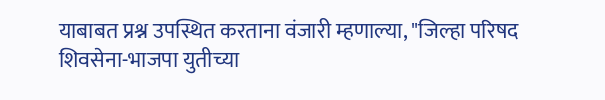याबाबत प्रश्न उपस्थित करताना वंजारी म्हणाल्या, "जिल्हा परिषद शिवसेना-भाजपा युतीच्या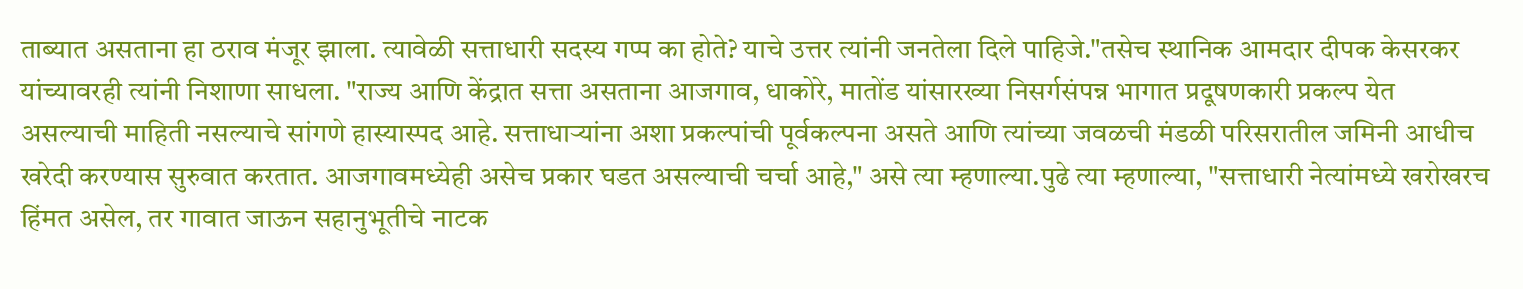ताब्यात असताना हा ठराव मंजूर झाला. त्यावेळी सत्ताधारी सदस्य गप्प का होते? याचे उत्तर त्यांनी जनतेला दिले पाहिजे."तसेच स्थानिक आमदार दीपक केसरकर यांच्यावरही त्यांनी निशाणा साधला. "राज्य आणि केंद्रात सत्ता असताना आजगाव, धाकोरे, मातोंड यांसारख्या निसर्गसंपन्न भागात प्रदूषणकारी प्रकल्प येत असल्याची माहिती नसल्याचे सांगणे हास्यास्पद आहे. सत्ताधाऱ्यांना अशा प्रकल्पांची पूर्वकल्पना असते आणि त्यांच्या जवळची मंडळी परिसरातील जमिनी आधीच खरेदी करण्यास सुरुवात करतात. आजगावमध्येही असेच प्रकार घडत असल्याची चर्चा आहे," असे त्या म्हणाल्या.पुढे त्या म्हणाल्या, "सत्ताधारी नेत्यांमध्ये खरोखरच हिंमत असेल, तर गावात जाऊन सहानुभूतीचे नाटक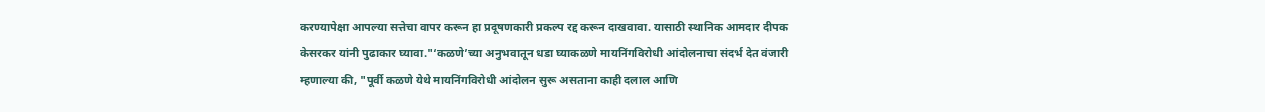करण्यापेक्षा आपल्या सत्तेचा वापर करून हा प्रदूषणकारी प्रकल्प रद्द करून दाखवावा. यासाठी स्थानिक आमदार दीपक केसरकर यांनी पुढाकार घ्यावा."‘कळणे’च्या अनुभवातून धडा घ्याकळणे मायनिंगविरोधी आंदोलनाचा संदर्भ देत वंजारी म्हणाल्या की, "पूर्वी कळणे येथे मायनिंगविरोधी आंदोलन सुरू असताना काही दलाल आणि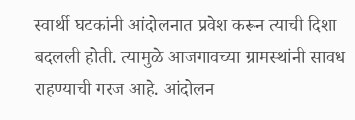स्वार्थी घटकांनी आंदोलनात प्रवेश करून त्याची दिशा बदलली होती. त्यामुळे आजगावच्या ग्रामस्थांनी सावध राहण्याची गरज आहे. आंदोलन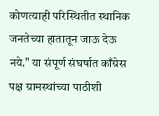कोणत्याही परिस्थितीत स्थानिक जनतेच्या हातातून जाऊ देऊ नये." या संपूर्ण संघर्षात काँग्रेस पक्ष ग्रामस्थांच्या पाठीशी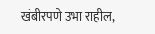खंबीरपणे उभा राहील,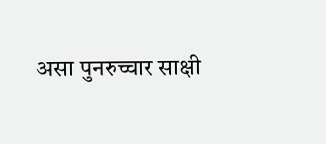असा पुनरुच्चार साक्षी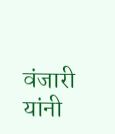वंजारी यांनी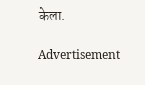केला.

Advertisement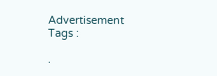Advertisement
Tags :

.